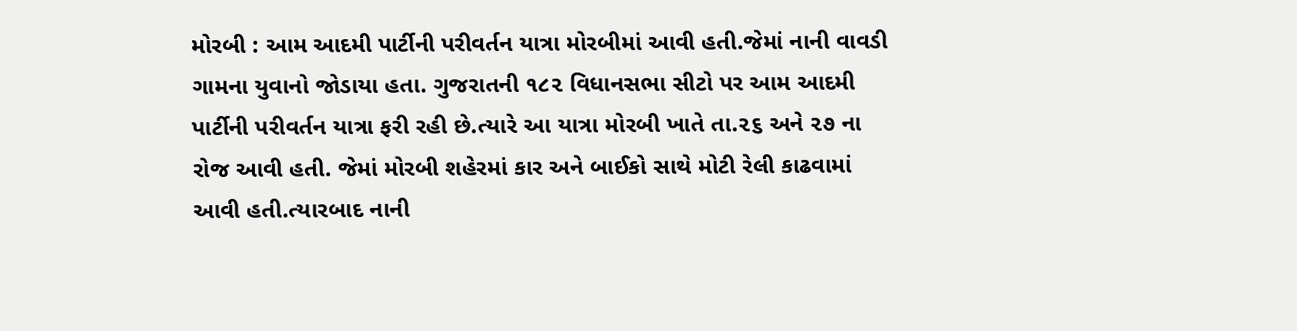મોરબી : આમ આદમી પાર્ટીની પરીવર્તન યાત્રા મોરબીમાં આવી હતી.જેમાં નાની વાવડી ગામના યુવાનો જોડાયા હતા. ગુજરાતની ૧૮૨ વિધાનસભા સીટો પર આમ આદમી પાર્ટીની પરીવર્તન યાત્રા ફરી રહી છે.ત્યારે આ યાત્રા મોરબી ખાતે તા.૨૬ અને ૨૭ ના રોજ આવી હતી. જેમાં મોરબી શહેરમાં કાર અને બાઈકો સાથે મોટી રેલી કાઢવામાં આવી હતી.ત્યારબાદ નાની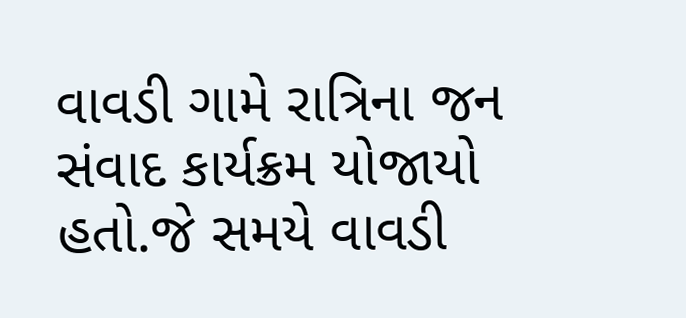વાવડી ગામે રાત્રિના જન સંવાદ કાર્યક્રમ યોજાયો હતો.જે સમયે વાવડી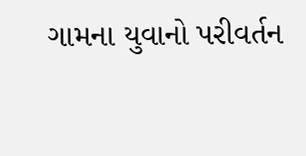ગામના યુવાનો પરીવર્તન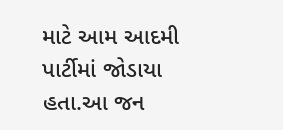માટે આમ આદમી પાર્ટીમાં જોડાયા હતા.આ જન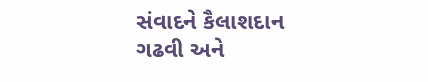સંવાદને કૈલાશદાન ગઢવી અને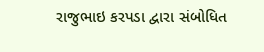રાજુભાઇ કરપડા દ્વારા સંબોધિત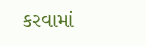કરવામાં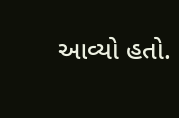આવ્યો હતો.